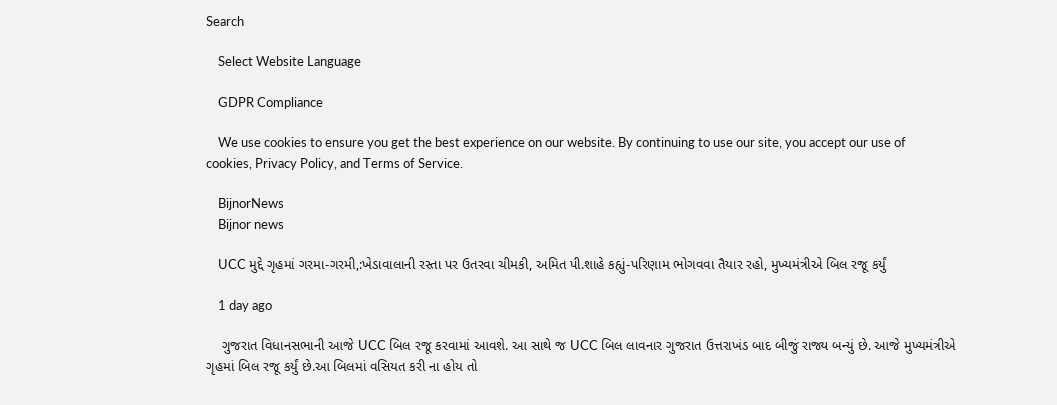Search

    Select Website Language

    GDPR Compliance

    We use cookies to ensure you get the best experience on our website. By continuing to use our site, you accept our use of cookies, Privacy Policy, and Terms of Service.

    BijnorNews
    Bijnor news

    UCC મુદ્દે ગૃહમાં ગરમા-ગરમી,:ખેડાવાલાની રસ્તા પર ઉતરવા ચીમકી, અમિત પી.શાહે કહ્યું-પરિણામ ભોગવવા તૈયાર રહો, મુખ્યમંત્રીએ બિલ રજૂ કર્યું

    1 day ago

    ગુજરાત વિધાનસભાની આજે UCC બિલ રજૂ કરવામાં આવશે. આ સાથે જ UCC બિલ લાવનાર ગુજરાત ઉત્તરાખંડ બાદ બીજું રાજ્ય બન્યું છે. આજે મુખ્યમંત્રીએ ગૃહમાં બિલ રજૂ કર્યું છે.આ બિલમાં વસિયત કરી ના હોય તો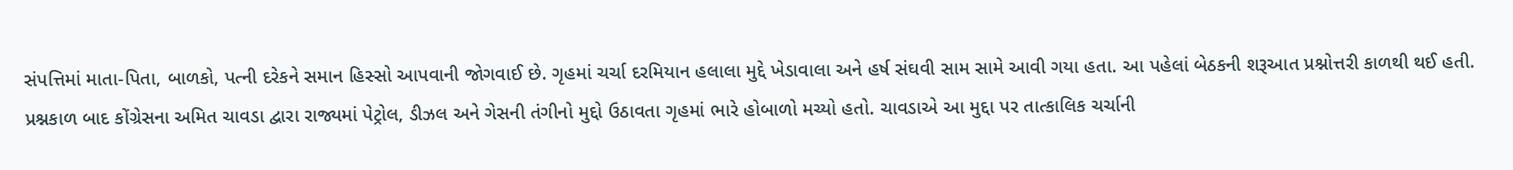સંપત્તિમાં માતા-પિતા, બાળકો, પત્ની દરેકને સમાન હિસ્સો આપવાની જોગવાઈ છે. ગૃહમાં ચર્ચા દરમિયાન હલાલા મુદ્દે ખેડાવાલા અને હર્ષ સંઘવી સામ સામે આવી ગયા હતા. આ પહેલાં બેઠકની શરૂઆત પ્રશ્નોત્તરી કાળથી થઈ હતી. પ્રશ્નકાળ બાદ કોંગ્રેસના અમિત ચાવડા દ્વારા રાજ્યમાં પેટ્રોલ, ડીઝલ અને ગેસની તંગીનો મુદ્દો ઉઠાવતા ગૃહમાં ભારે હોબાળો મચ્યો હતો. ચાવડાએ આ મુદ્દા પર તાત્કાલિક ચર્ચાની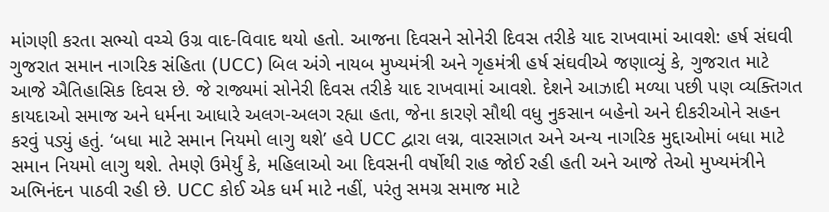માંગણી કરતા સભ્યો વચ્ચે ઉગ્ર વાદ-વિવાદ થયો હતો. આજના દિવસને સોનેરી દિવસ તરીકે યાદ રાખવામાં આવશે: હર્ષ સંઘવી ગુજરાત સમાન નાગરિક સંહિતા (UCC) બિલ અંગે નાયબ મુખ્યમંત્રી અને ગૃહમંત્રી હર્ષ સંઘવીએ જણાવ્યું કે, ગુજરાત માટે આજે ઐતિહાસિક દિવસ છે. જે રાજ્યમાં સોનેરી દિવસ તરીકે યાદ રાખવામાં આવશે. દેશને આઝાદી મળ્યા પછી પણ વ્યક્તિગત કાયદાઓ સમાજ અને ધર્મના આધારે અલગ-અલગ રહ્યા હતા, જેના કારણે સૌથી વધુ નુકસાન બહેનો અને દીકરીઓને સહન કરવું પડ્યું હતું. ‘બધા માટે સમાન નિયમો લાગુ થશે’ હવે UCC દ્વારા લગ્ન, વારસાગત અને અન્ય નાગરિક મુદ્દાઓમાં બધા માટે સમાન નિયમો લાગુ થશે. તેમણે ઉમેર્યું કે, મહિલાઓ આ દિવસની વર્ષોથી રાહ જોઈ રહી હતી અને આજે તેઓ મુખ્યમંત્રીને અભિનંદન પાઠવી રહી છે. UCC કોઈ એક ધર્મ માટે નહીં, પરંતુ સમગ્ર સમાજ માટે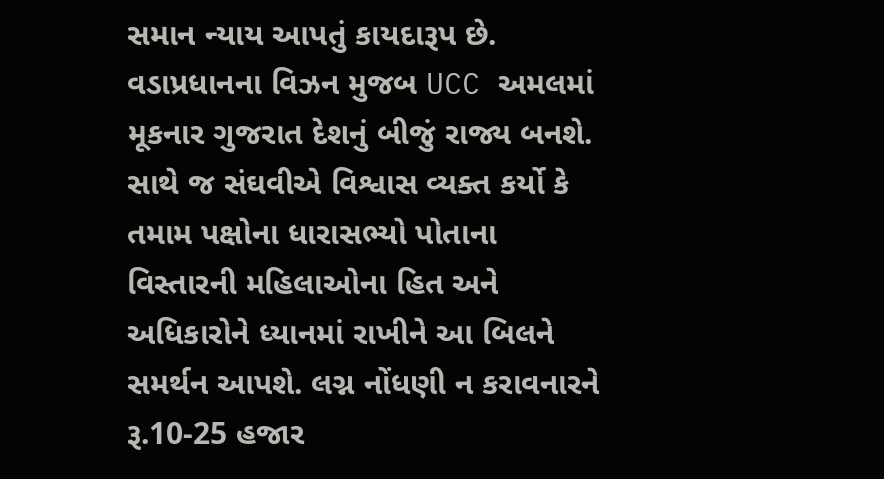સમાન ન્યાય આપતું કાયદારૂપ છે. વડાપ્રધાનના વિઝન મુજબ UCC અમલમાં મૂકનાર ગુજરાત દેશનું બીજું રાજ્ય બનશે. સાથે જ સંઘવીએ વિશ્વાસ વ્યક્ત કર્યો કે તમામ પક્ષોના ધારાસભ્યો પોતાના વિસ્તારની મહિલાઓના હિત અને અધિકારોને ધ્યાનમાં રાખીને આ બિલને સમર્થન આપશે. લગ્ન નોંધણી ન કરાવનારને રૂ.10-25 હજાર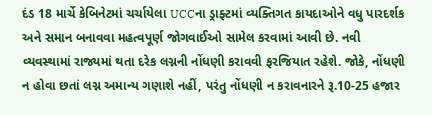દંડ 18 માર્ચે કેબિનેટમાં ચર્ચાયેલા UCCના ડ્રાફ્ટમાં વ્યક્તિગત કાયદાઓને વધુ પારદર્શક અને સમાન બનાવવા મહત્વપૂર્ણ જોગવાઈઓ સામેલ કરવામાં આવી છે. નવી વ્યવસ્થામાં રાજ્યમાં થતા દરેક લગ્નની નોંધણી કરાવવી ફરજિયાત રહેશે. જોકે, નોંધણી ન હોવા છતાં લગ્ન અમાન્ય ગણાશે નહીં, પરંતુ નોંધણી ન કરાવનારને રૂ.10-25 હજાર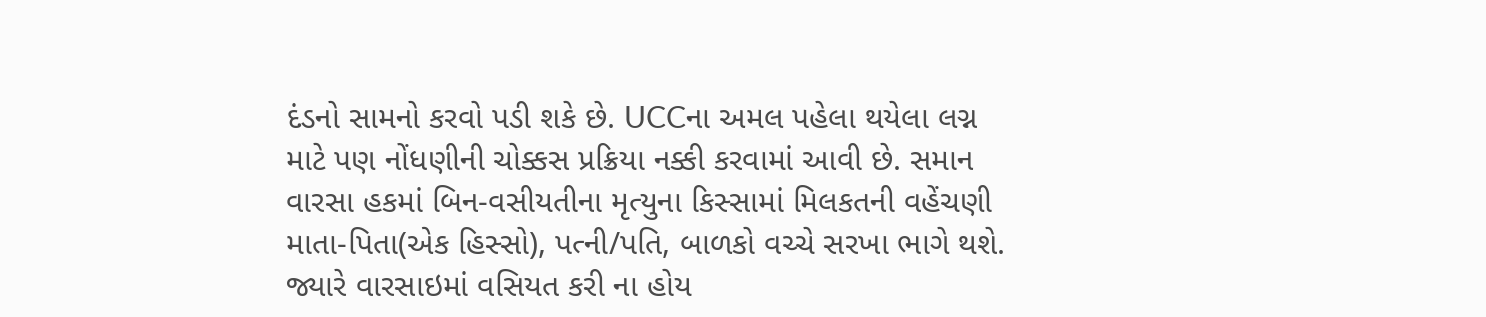દંડનો સામનો કરવો પડી શકે છે. UCCના અમલ પહેલા થયેલા લગ્ન માટે પણ નોંધણીની ચોક્કસ પ્રક્રિયા નક્કી કરવામાં આવી છે. સમાન વારસા હકમાં બિન-વસીયતીના મૃત્યુના કિસ્સામાં મિલકતની વહેંચણી માતા-પિતા(એક હિસ્સો), પત્ની/પતિ, બાળકો વચ્ચે સરખા ભાગે થશે. જ્યારે વારસાઇમાં વસિયત કરી ના હોય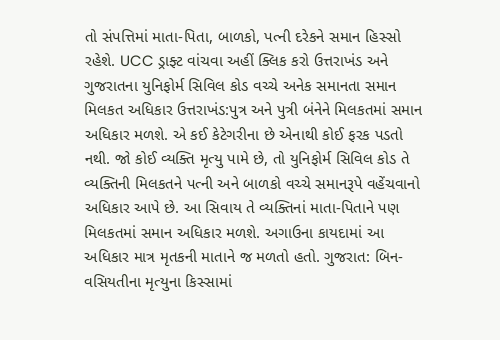તો સંપત્તિમાં માતા-પિતા, બાળકો, પત્ની દરેકને સમાન હિસ્સો રહેશે. UCC ડ્રાફ્ટ વાંચવા અહીં ક્લિક કરો ઉત્તરાખંડ અને ગુજરાતના યુનિફોર્મ સિવિલ કોડ વચ્ચે અનેક સમાનતા સમાન મિલકત અધિકાર ઉત્તરાખંડ:પુત્ર અને પુત્રી બંનેને મિલકતમાં સમાન અધિકાર મળશે. એ કઈ કેટેગરીના છે એનાથી કોઈ ફરક પડતો નથી. જો કોઈ વ્યક્તિ મૃત્યુ પામે છે, તો યુનિફોર્મ સિવિલ કોડ તે વ્યક્તિની મિલકતને પત્ની અને બાળકો વચ્ચે સમાનરૂપે વહેંચવાનો અધિકાર આપે છે. આ સિવાય તે વ્યક્તિનાં માતા-પિતાને પણ મિલકતમાં સમાન અધિકાર મળશે. અગાઉના કાયદામાં આ અધિકાર માત્ર મૃતકની માતાને જ મળતો હતો. ગુજરાત: બિન-વસિયતીના મૃત્યુના કિસ્સામાં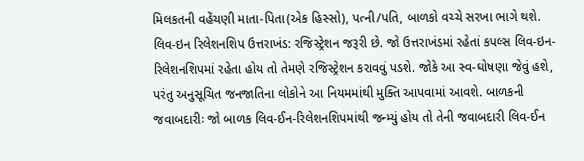મિલકતની વહેંચણી માતા-પિતા(એક હિસ્સો), પત્ની/પતિ, બાળકો વચ્ચે સરખા ભાગે થશે. લિવ-ઇન રિલેશનશિપ ઉત્તરાખંડ: રજિસ્ટ્રેશન જરૂરી છે. જો ઉત્તરાખંડમાં રહેતાં કપલ્સ લિવ-ઇન-રિલેશનશિપમાં રહેતા હોય તો તેમણે રજિસ્ટ્રેશન કરાવવું પડશે. જોકે આ સ્વ-ઘોષણા જેવું હશે, પરંતુ અનુસૂચિત જનજાતિના લોકોને આ નિયમમાંથી મુક્તિ આપવામાં આવશે. બાળકની જવાબદારીઃ જો બાળક લિવ-ઈન-રિલેશનશિપમાંથી જન્મ્યું હોય તો તેની જવાબદારી લિવ-ઈન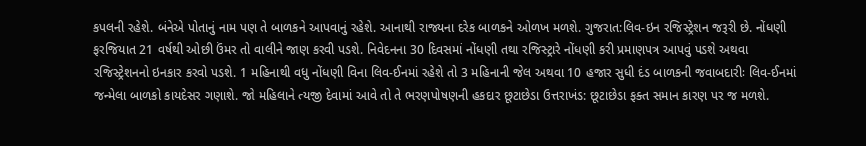કપલની રહેશે. બંનેએ પોતાનું નામ પણ તે બાળકને આપવાનું રહેશે. આનાથી રાજ્યના દરેક બાળકને ઓળખ મળશે. ગુજરાત:લિવ-ઇન રજિસ્ટ્રેશન જરૂરી છે. નોંધણી ફરજિયાત 21 વર્ષથી ઓછી ઉંમર તો વાલીને જાણ કરવી પડશે. નિવેદનના 30 દિવસમાં નોંધણી તથા રજિસ્ટ્રારે નોંધણી કરી પ્રમાણપત્ર આપવું પડશે અથવા રજિસ્ટ્રેશનનો ઇનકાર કરવો પડશે. 1 મહિનાથી વધુ નોંધણી વિના લિવ-ઈનમાં રહેશે તો 3 મહિનાની જેલ અથવા 10 હજાર સુધી દંડ બાળકની જવાબદારીઃ લિવ-ઈનમાં જન્મેલા બાળકો કાયદેસર ગણાશે. જો મહિલાને ત્યજી દેવામાં આવે તો તે ભરણપોષણની હકદાર છૂટાછેડા ઉત્તરાખંડ: છૂટાછેડા ફક્ત સમાન કારણ પર જ મળશે.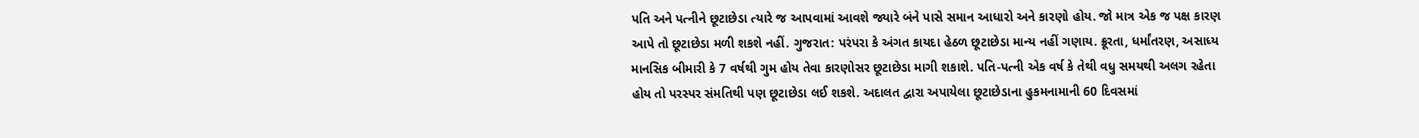પતિ અને પત્નીને છૂટાછેડા ત્યારે જ આપવામાં આવશે જ્યારે બંને પાસે સમાન આધારો અને કારણો હોય. જો માત્ર એક જ પક્ષ કારણ આપે તો છૂટાછેડા મળી શકશે નહીં. ગુજરાત: પરંપરા કે અંગત કાયદા હેઠળ છૂટાછેડા માન્ય નહીં ગણાય. ક્રૂરતા, ધર્માંતરણ, અસાધ્ય માનસિક બીમારી કે 7 વર્ષથી ગુમ હોય તેવા કારણોસર છૂટાછેડા માગી શકાશે. પતિ-પત્ની એક વર્ષ કે તેથી વધુ સમયથી અલગ રહેતા હોય તો પરસ્પર સંમતિથી પણ છૂટાછેડા લઈ શકશે. અદાલત દ્વારા અપાયેલા છૂટાછેડાના હુકમનામાની 60 દિવસમાં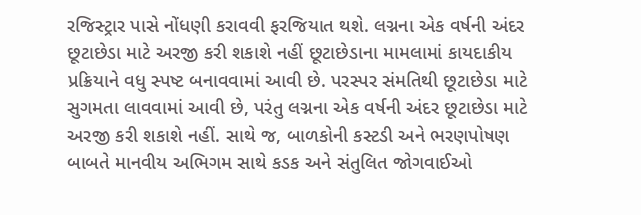રજિસ્ટ્રાર પાસે નોંધણી કરાવવી ફરજિયાત થશે. લગ્નના એક વર્ષની અંદર છૂટાછેડા માટે અરજી કરી શકાશે નહીં છૂટાછેડાના મામલામાં કાયદાકીય પ્રક્રિયાને વધુ સ્પષ્ટ બનાવવામાં આવી છે. પરસ્પર સંમતિથી છૂટાછેડા માટે સુગમતા લાવવામાં આવી છે, પરંતુ લગ્નના એક વર્ષની અંદર છૂટાછેડા માટે અરજી કરી શકાશે નહીં. સાથે જ, બાળકોની કસ્ટડી અને ભરણપોષણ બાબતે માનવીય અભિગમ સાથે કડક અને સંતુલિત જોગવાઈઓ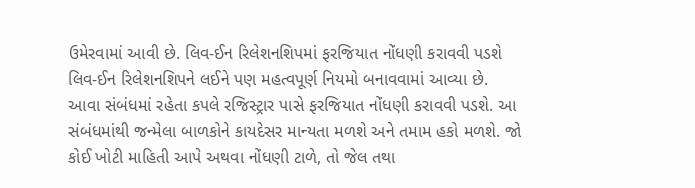ઉમેરવામાં આવી છે. લિવ-ઈન રિલેશનશિપમાં ફરજિયાત નોંધણી કરાવવી પડશે લિવ-ઈન રિલેશનશિપને લઈને પણ મહત્વપૂર્ણ નિયમો બનાવવામાં આવ્યા છે. આવા સંબંધમાં રહેતા કપલે રજિસ્ટ્રાર પાસે ફરજિયાત નોંધણી કરાવવી પડશે. આ સંબંધમાંથી જન્મેલા બાળકોને કાયદેસર માન્યતા મળશે અને તમામ હકો મળશે. જો કોઈ ખોટી માહિતી આપે અથવા નોંધણી ટાળે, તો જેલ તથા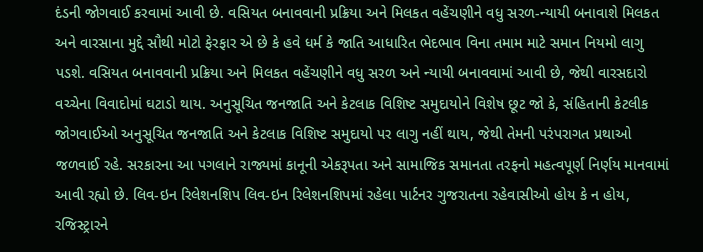દંડની જોગવાઈ કરવામાં આવી છે. વસિયત બનાવવાની પ્રક્રિયા અને મિલકત વહેંચણીને વધુ સરળ-ન્યાયી બનાવાશે મિલકત અને વારસાના મુદ્દે સૌથી મોટો ફેરફાર એ છે કે હવે ધર્મ કે જાતિ આધારિત ભેદભાવ વિના તમામ માટે સમાન નિયમો લાગુ પડશે. વસિયત બનાવવાની પ્રક્રિયા અને મિલકત વહેંચણીને વધુ સરળ અને ન્યાયી બનાવવામાં આવી છે, જેથી વારસદારો વચ્ચેના વિવાદોમાં ઘટાડો થાય. અનુસૂચિત જનજાતિ અને કેટલાક વિશિષ્ટ સમુદાયોને વિશેષ છૂટ જો કે, સંહિતાની કેટલીક જોગવાઈઓ અનુસૂચિત જનજાતિ અને કેટલાક વિશિષ્ટ સમુદાયો પર લાગુ નહીં થાય, જેથી તેમની પરંપરાગત પ્રથાઓ જળવાઈ રહે. સરકારના આ પગલાને રાજ્યમાં કાનૂની એકરૂપતા અને સામાજિક સમાનતા તરફનો મહત્વપૂર્ણ નિર્ણય માનવામાં આવી રહ્યો છે. લિવ-ઇન રિલેશનશિપ લિવ-ઇન રિલેશનશિપમાં રહેલા પાર્ટનર ગુજરાતના રહેવાસીઓ હોય કે ન હોય, રજિસ્ટ્રારને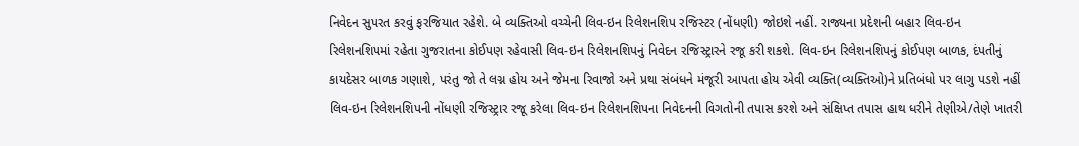નિવેદન સુપરત કરવું ફરજિયાત રહેશે. બે વ્યક્તિઓ વચ્ચેની લિવ-ઇન રિલેશનશિપ રજિસ્ટર (નોંધણી) જોઇશે નહીં. રાજ્યના પ્રદેશની બહાર લિવ-ઇન રિલેશનશિપમાં રહેતા ગુજરાતના કોઈપણ રહેવાસી લિવ-ઇન રિલેશનશિપનું નિવેદન રજિસ્ટ્રારને રજૂ કરી શકશે. લિવ-ઇન રિલેશનશિપનું કોઈપણ બાળક, દંપતીનું કાયદેસર બાળક ગણાશે, પરંતુ જો તે લગ્ન હોય અને જેમના રિવાજો અને પ્રથા સંબંધને મંજૂરી આપતા હોય એવી વ્યક્તિ(વ્યક્તિઓ)ને પ્રતિબંધો પર લાગુ પડશે નહીં લિવ-ઇન રિલેશનશિપની નોંધણી રજિસ્ટ્રાર રજૂ કરેલા લિવ-ઇન રિલેશનશિપના નિવેદનની વિગતોની તપાસ કરશે અને સંક્ષિપ્ત તપાસ હાથ ધરીને તેણીએ/તેણે ખાતરી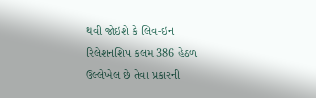થવી જોઇશે કે લિવ-ઇન રિલેશનશિપ કલમ 386 હેઠળ ઉલ્લેખેલ છે તેવા પ્રકારની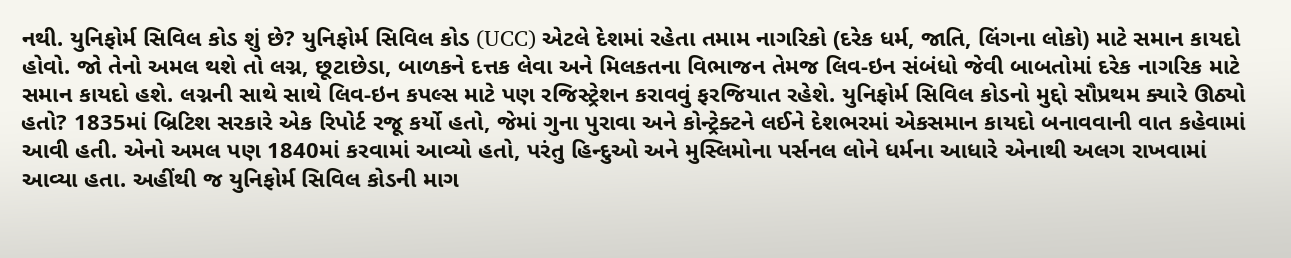નથી. યુનિફોર્મ સિવિલ કોડ શું છે? યુનિફોર્મ સિવિલ કોડ (UCC) એટલે દેશમાં રહેતા તમામ નાગરિકો (દરેક ધર્મ, જાતિ, લિંગના લોકો) માટે સમાન કાયદો હોવો. જો તેનો અમલ થશે તો લગ્ન, છૂટાછેડા, બાળકને દત્તક લેવા અને મિલકતના વિભાજન તેમજ લિવ-ઇન સંબંધો જેવી બાબતોમાં દરેક નાગરિક માટે સમાન કાયદો હશે. લગ્નની સાથે સાથે લિવ-ઇન કપલ્સ માટે પણ રજિસ્ટ્રેશન કરાવવું ફરજિયાત રહેશે. યુનિફોર્મ સિવિલ કોડનો મુદ્દો સૌપ્રથમ ક્યારે ઊઠ્યો હતો? 1835માં બ્રિટિશ સરકારે એક રિપોર્ટ રજૂ કર્યો હતો, જેમાં ગુના પુરાવા અને કોન્ટ્રેક્ટને લઈને દેશભરમાં એકસમાન કાયદો બનાવવાની વાત કહેવામાં આવી હતી. એનો અમલ પણ 1840માં કરવામાં આવ્યો હતો, પરંતુ હિન્દુઓ અને મુસ્લિમોના પર્સનલ લોને ધર્મના આધારે એનાથી અલગ રાખવામાં આવ્યા હતા. અહીંથી જ યુનિફોર્મ સિવિલ કોડની માગ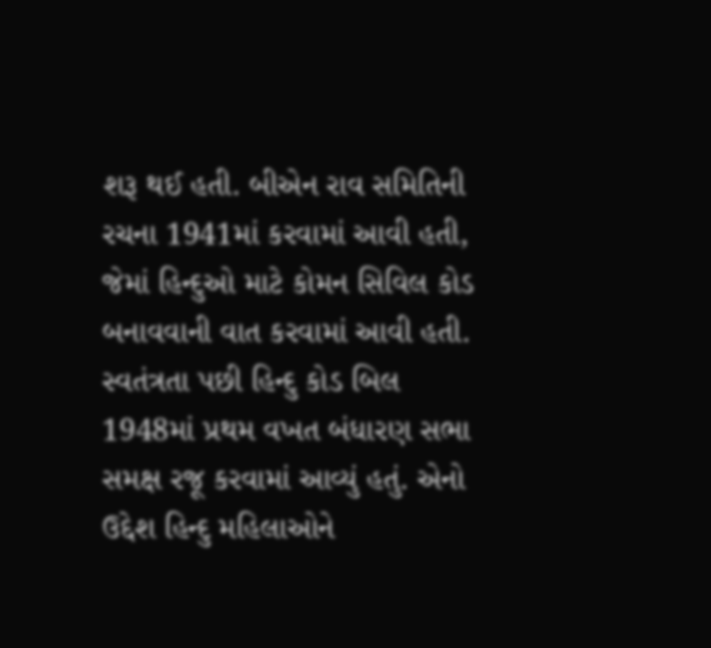શરૂ થઈ હતી. બીએન રાવ સમિતિની રચના 1941માં કરવામાં આવી હતી, જેમાં હિન્દુઓ માટે કોમન સિવિલ કોડ બનાવવાની વાત કરવામાં આવી હતી. સ્વતંત્રતા પછી હિન્દુ કોડ બિલ 1948માં પ્રથમ વખત બંધારણ સભા સમક્ષ રજૂ કરવામાં આવ્યું હતું. એનો ઉદ્દેશ હિન્દુ મહિલાઓને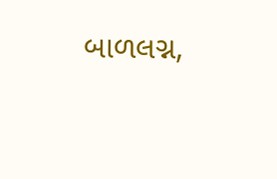બાળલગ્ન,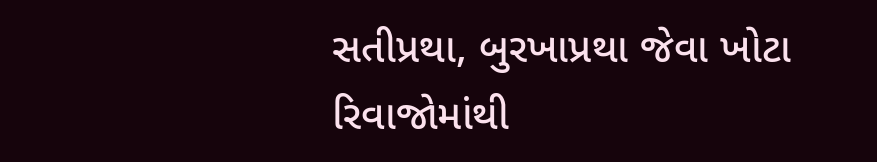સતીપ્રથા, બુરખાપ્રથા જેવા ખોટા રિવાજોમાંથી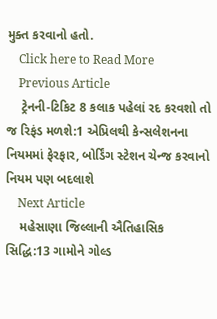મુક્ત કરવાનો હતો.
    Click here to Read More
    Previous Article
    ટ્રેનની-ટિકિટ 8 કલાક પહેલાં રદ કરવશો તો જ રિફંડ મળશે:1 એપ્રિલથી કેન્સલેશનના નિયમમાં ફેરફાર, બોર્ડિંગ સ્ટેશન ચેન્જ કરવાનો નિયમ પણ બદલાશે
    Next Article
    મહેસાણા જિલ્લાની ઐતિહાસિક સિદ્ધિ:13 ગામોને ગોલ્ડ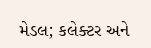મેડલ; કલેક્ટર અને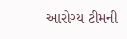આરોગ્ય ટીમની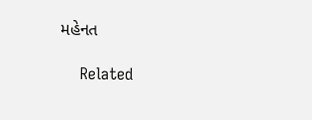મહેનત

    Related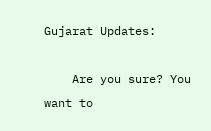Gujarat Updates:

    Are you sure? You want to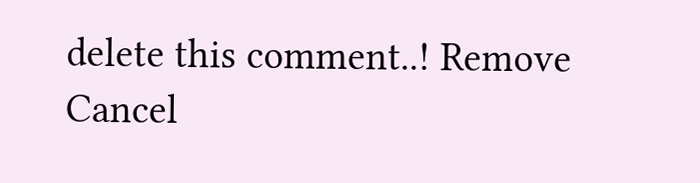delete this comment..! Remove Cancel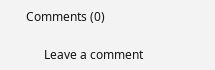Comments (0)

      Leave a comment